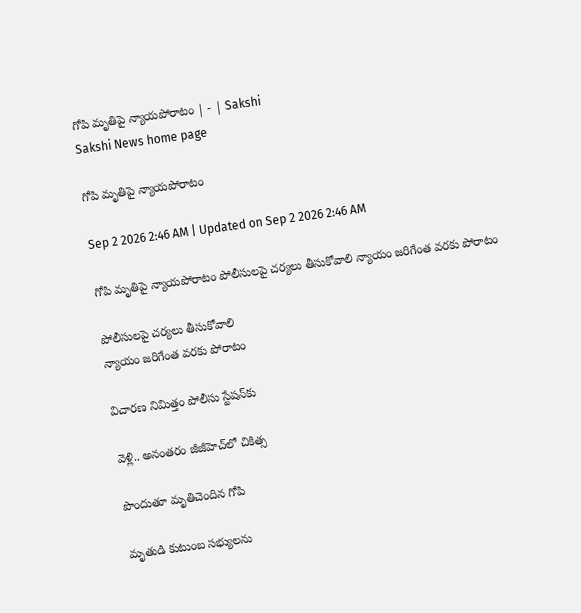గోపి మృతిపై న్యాయపోరాటం | - | Sakshi
Sakshi News home page

గోపి మృతిపై న్యాయపోరాటం

Sep 2 2026 2:46 AM | Updated on Sep 2 2026 2:46 AM

గోపి మృతిపై న్యాయపోరాటం పోలీసులపై చర్యలు తీసుకోవాలి న్యాయం జరిగేంత వరకు పోరాటం

పోలీసులపై చర్యలు తీసుకోవాలి
న్యాయం జరిగేంత వరకు పోరాటం

విచారణ నిమిత్తం పోలీసు స్టేషన్‌కు

వెళ్లి.. అనంతరం జీజీహెచ్‌లో చికిత్స

పొందుతూ మృతిచెందిన గోపి

మృతుడి కుటుంబ సభ్యులను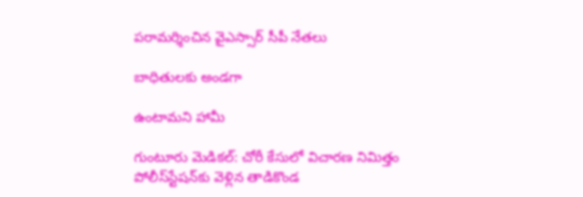పరామర్శించిన వైఎస్సార్‌ సీపీ నేతలు

బాధితులకు అండగా

ఉంటామని హామీ

గుంటూరు మెడికల్‌: చోరీ కేసులో విచారణ నిమిత్తం పోలీస్‌స్టేషన్‌కు వెళ్లిన తాడికొండ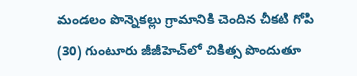మండలం పొన్నెకల్లు గ్రామానికి చెందిన చీకటి గోపి (30) గుంటూరు జీజీహెచ్‌లో చికిత్స పొందుతూ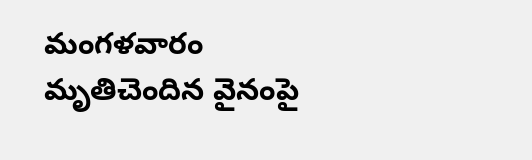మంగళవారం మృతిచెందిన వైనంపై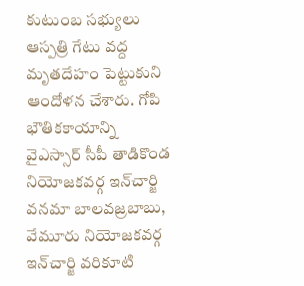కుటుంబ సభ్యులు ఆస్పత్రి గేటు వద్ద మృతదేహం పెట్టుకుని ఆందోళన చేశారు. గోపి భౌతికకాయాన్ని వైఎస్సార్‌ సీపీ తాడికొండ నియోజకవర్గ ఇన్‌చార్జి వనమా బాలవజ్రబాబు, వేమూరు నియోజకవర్గ ఇన్‌చార్జి వరికూటి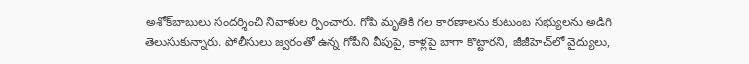అశోక్‌బాబులు సందర్శించి నివాళుల ర్పించారు. గోపి మృతికి గల కారణాలను కుటుంబ సభ్యులను అడిగి తెలుసుకున్నారు. పోలీసులు జ్వరంతో ఉన్న గోపీని వీపుపై, కాళ్లపై బాగా కొట్టారని, జీజీహెచ్‌లో వైద్యులు,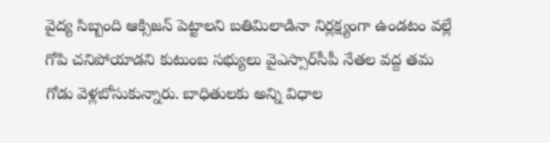వైద్య సిబ్బంది ఆక్సిజన్‌ పెట్టాలని బతిమిలాడినా నిర్లక్ష్యంగా ఉండటం వల్లే గోపి చనిపోయాడని కుటుంబ సభ్యులు వైఎస్సార్‌సీపీ నేతల వద్ద తమ గోడు వెళ్లబోసుకున్నారు. బాధితులకు అన్ని విధాల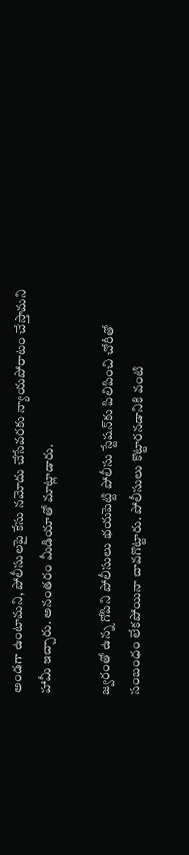అండగా ఉంటామని, పోలీసులపై కేసు నమోదు చేసేవరకు న్యాయపోరాటం చేస్తామని హామీ ఇచ్చారు. అనంతరం మీడియాతో మాట్లాడారు.

జ్వరంతో ఉన్న గోపిని పోలీసులు భయపెట్టి పోలీసు స్టేషన్‌కు పిలిపించి చోరీతో సంబంధం లేకపోయినా చావగొట్టారు. పోలీసులు కొట్టారనడానికి వంటి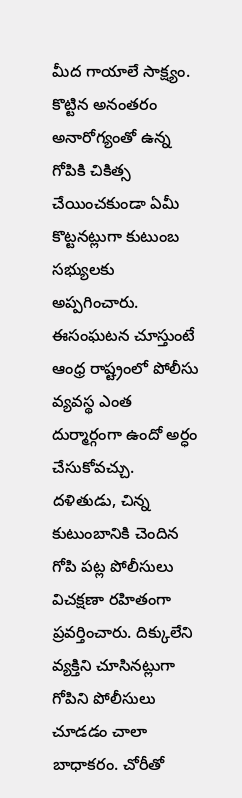మీద గాయాలే సాక్ష్యం. కొట్టిన అనంతరం అనారోగ్యంతో ఉన్న గోపికి చికిత్స చేయించకుండా ఏమీ కొట్టనట్లుగా కుటుంబ సభ్యులకు అప్పగించారు. ఈసంఘటన చూస్తుంటే ఆంధ్ర రాష్ట్రంలో పోలీసు వ్యవస్థ ఎంత దుర్మార్గంగా ఉందో అర్ధం చేసుకోవచ్చు. దళితుడు, చిన్న కుటుంబానికి చెందిన గోపి పట్ల పోలీసులు విచక్షణా రహితంగా ప్రవర్తించారు. దిక్కులేని వ్యక్తిని చూసినట్లుగా గోపిని పోలీసులు చూడడం చాలా బాధాకరం. చోరీతో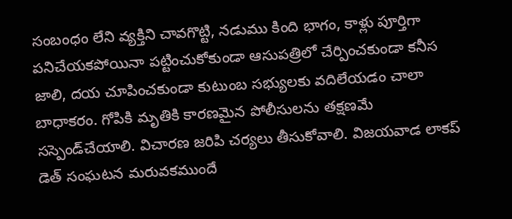సంబంధం లేని వ్యక్తిని చావగొట్టి, నడుము కింది భాగం, కాళ్లు పూర్తిగా పనిచేయకపోయినా పట్టించుకోకుండా ఆసుపత్రిలో చేర్పించకుండా కనీస జాలి, దయ చూపించకుండా కుటుంబ సభ్యులకు వదిలేయడం చాలా బాధాకరం. గోపికి మృతికి కారణమైన పోలీసులను తక్షణమే సస్పెండ్‌చేయాలి. విచారణ జరిపి చర్యలు తీసుకోవాలి. విజయవాడ లాకప్‌ డెత్‌ సంఘటన మరువకముందే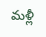మళ్లీ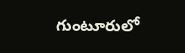గుంటూరులో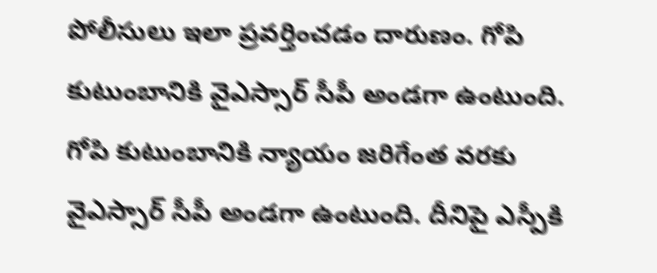పోలీసులు ఇలా ప్రవర్తించడం దారుణం. గోపి కుటుంబానికి వైఎస్సార్‌ సీపీ అండగా ఉంటుంది. గోపి కుటుంబానికి న్యాయం జరిగేంత వరకు వైఎస్సార్‌ సీపీ అండగా ఉంటుంది. దీనిపై ఎస్పీకి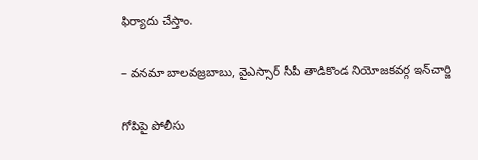ఫిర్యాదు చేస్తాం.

– వనమా బాలవజ్రబాబు, వైఎస్సార్‌ సీపీ తాడికొండ నియోజకవర్గ ఇన్‌చార్జి

గోపిపై పోలీసు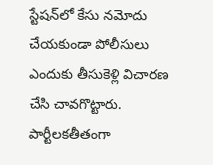స్టేషన్‌లో కేసు నమోదు చేయకుండా పోలీసులు ఎందుకు తీసుకెళ్లి విచారణ చేసి చావగొట్టారు. పార్టీలకతీతంగా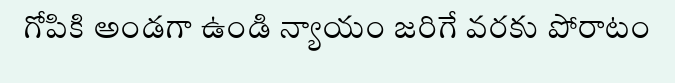గోపికి అండగా ఉండి న్యాయం జరిగే వరకు పోరాటం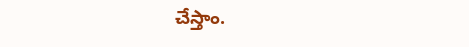చేస్తాం.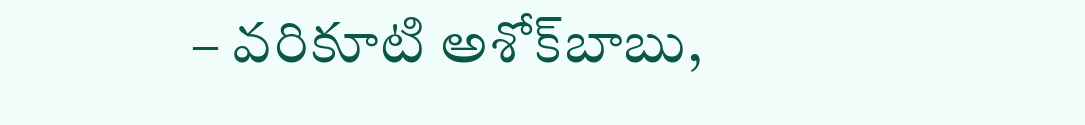– వరికూటి అశోక్‌బాబు,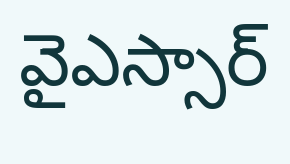వైఎస్సార్‌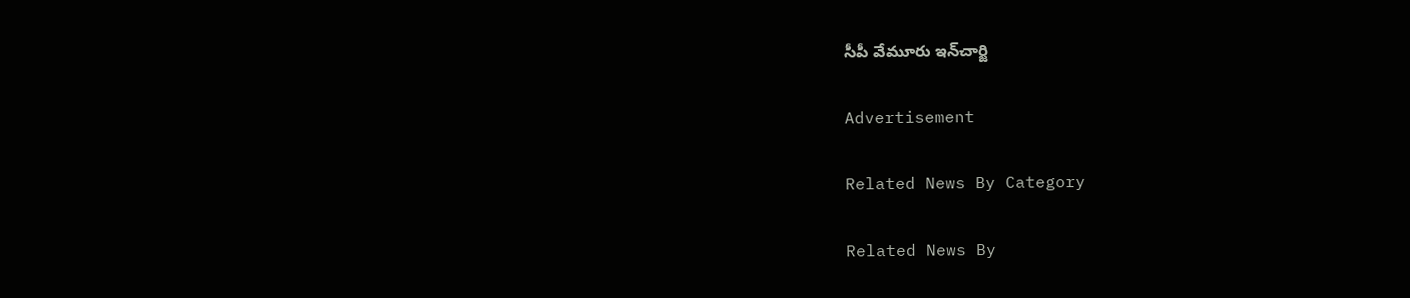సీపీ వేమూరు ఇన్‌చార్జి

Advertisement

Related News By Category

Related News By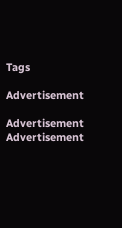Tags

Advertisement

Advertisement
Advertisement